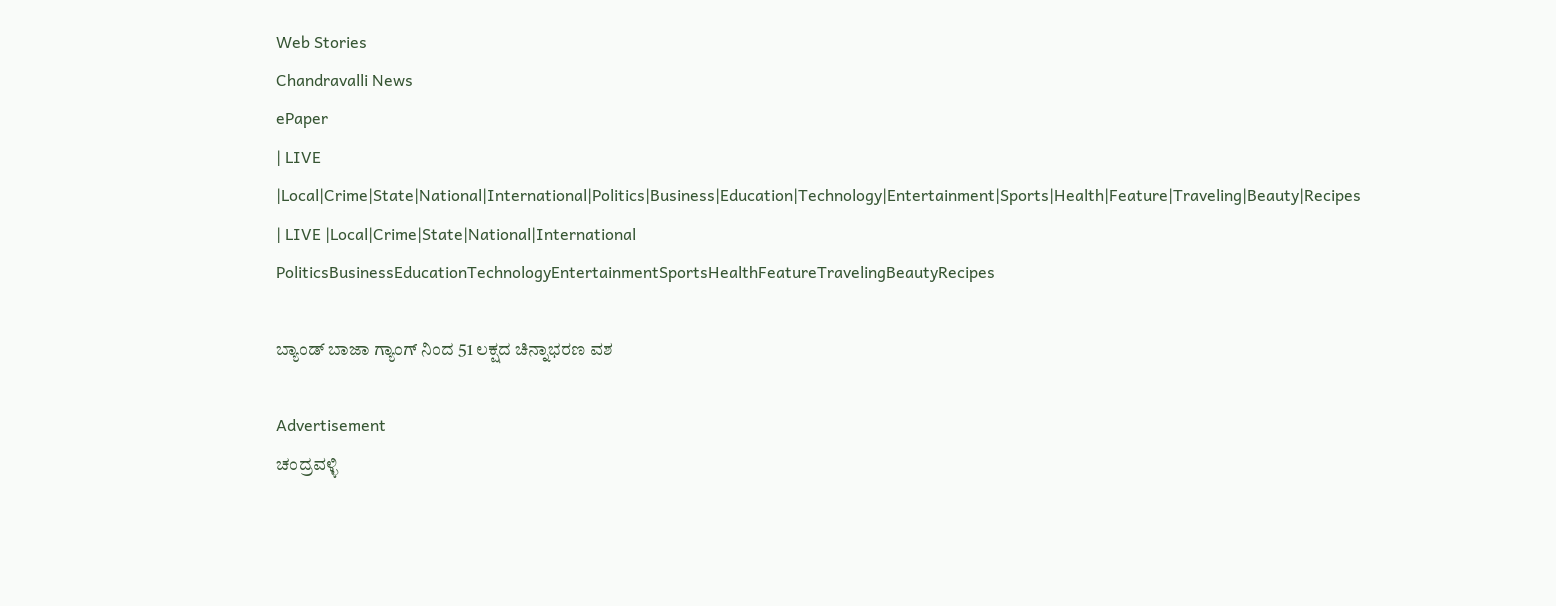Web Stories
Chandravalli News
ePaper
| LIVE |Local|Crime|State|National|International|Politics|Business|Education|Technology|Entertainment|Sports|Health|Feature|Traveling|Beauty|Recipes
| LIVE |Local|Crime|State|National|International
PoliticsBusinessEducationTechnologyEntertainmentSportsHealthFeatureTravelingBeautyRecipes

ಬ್ಯಾಂಡ್ ಬಾಜಾ ಗ್ಯಾಂಗ್ ನಿಂದ 51 ಲಕ್ಷದ ಚಿನ್ನಾಭರಣ ವಶ

Advertisement
ಚಂದ್ರವಳ್ಳಿ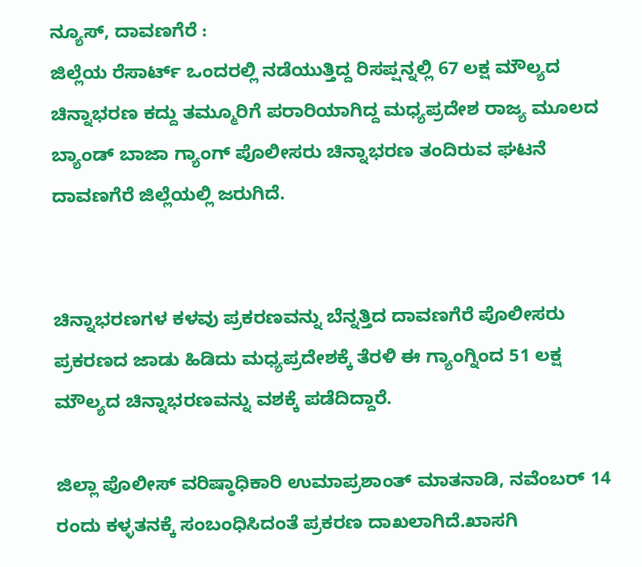ನ್ಯೂಸ್, ದಾವಣಗೆರೆ :
ಜಿಲ್ಲೆಯ ರೆಸಾರ್ಟ್ ಒಂದರಲ್ಲಿ ನಡೆಯುತ್ತಿದ್ದ ರಿಸಪ್ಷನ್ನಲ್ಲಿ 67 ಲಕ್ಷ ಮೌಲ್ಯದ ಚಿನ್ನಾಭರಣ ಕದ್ದು ತಮ್ಮೂರಿಗೆ ಪರಾರಿಯಾಗಿದ್ದ ಮಧ್ಯಪ್ರದೇಶ ರಾಜ್ಯ ಮೂಲದ ಬ್ಯಾಂಡ್ ಬಾಜಾ ಗ್ಯಾಂಗ್ ಪೊಲೀಸರು ಚಿನ್ನಾಭರಣ ತಂದಿರುವ ಘಟನೆ ದಾವಣಗೆರೆ ಜಿಲ್ಲೆಯಲ್ಲಿ ಜರುಗಿದೆ.


ಚಿನ್ನಾಭರಣಗಳ ಕಳವು ಪ್ರಕರಣವನ್ನು ಬೆನ್ನತ್ತಿದ ದಾವಣಗೆರೆ ಪೊಲೀಸರು ಪ್ರಕರಣದ ಜಾಡು ಹಿಡಿದು ಮಧ್ಯಪ್ರದೇಶಕ್ಕೆ ತೆರಳಿ ಈ ಗ್ಯಾಂಗ್ನಿಂದ 51 ಲಕ್ಷ ಮೌಲ್ಯದ ಚಿನ್ನಾಭರಣವನ್ನು ವಶಕ್ಕೆ ಪಡೆದಿದ್ದಾರೆ.

ಜಿಲ್ಲಾ ಪೊಲೀಸ್ ವರಿಷ್ಠಾಧಿಕಾರಿ ಉಮಾಪ್ರಶಾಂತ್ ಮಾತನಾಡಿ, ನವೆಂಬರ್ 14 ರಂದು ಕಳ್ಳತನಕ್ಕೆ ಸಂಬಂಧಿಸಿದಂತೆ ಪ್ರಕರಣ ದಾಖಲಾಗಿದೆ.ಖಾಸಗಿ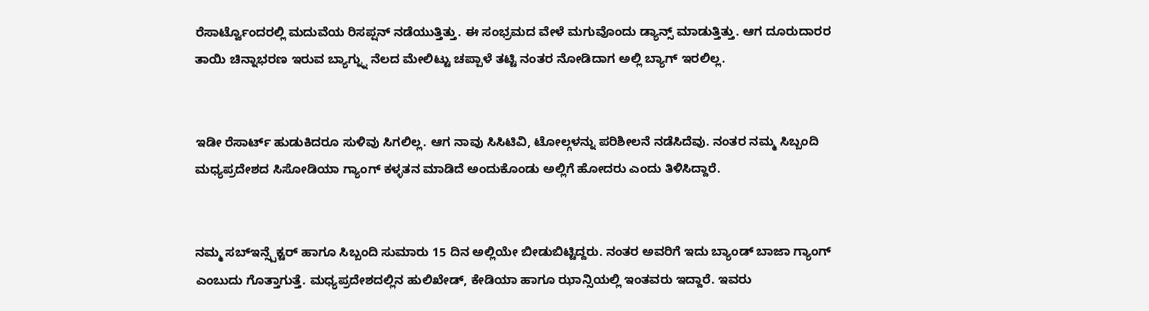ರೆಸಾರ್ಟ್ವೊಂದರಲ್ಲಿ ಮದುವೆಯ ರಿಸಪ್ಷನ್ ನಡೆಯುತ್ತಿತ್ತು. ಈ ಸಂಭ್ರಮದ ವೇಳೆ ಮಗುವೊಂದು ಡ್ಯಾನ್ಸ್ ಮಾಡುತ್ತಿತ್ತು. ಆಗ ದೂರುದಾರರ ತಾಯಿ ಚಿನ್ನಾಭರಣ ಇರುವ ಬ್ಯಾಗ್ನ್ನು ನೆಲದ ಮೇಲಿಟ್ಟು ಚಪ್ಪಾಳೆ ತಟ್ಟಿ ನಂತರ ನೋಡಿದಾಗ ಅಲ್ಲಿ ಬ್ಯಾಗ್ ಇರಲಿಲ್ಲ.


ಇಡೀ ರೆಸಾರ್ಟ್ ಹುಡುಕಿದರೂ ಸುಳಿವು ಸಿಗಲಿಲ್ಲ. ಆಗ ನಾವು ಸಿಸಿಟಿವಿ, ಟೋಲ್ಗಳನ್ನು ಪರಿಶೀಲನೆ ನಡೆಸಿದೆವು. ನಂತರ ನಮ್ಮ ಸಿಬ್ಬಂದಿ ಮಧ್ಯಪ್ರದೇಶದ ಸಿಸೋಡಿಯಾ ಗ್ಯಾಂಗ್ ಕಳ್ಳತನ ಮಾಡಿದೆ ಅಂದುಕೊಂಡು ಅಲ್ಲಿಗೆ ಹೋದರು ಎಂದು ತಿಳಿಸಿದ್ದಾರೆ.


ನಮ್ಮ ಸಬ್ಇನ್ಸ್ಪೆಕ್ಟರ್ ಹಾಗೂ ಸಿಬ್ಬಂದಿ ಸುಮಾರು 15 ದಿನ ಅಲ್ಲಿಯೇ ಬೀಡುಬಿಟ್ಟಿದ್ದರು. ನಂತರ ಅವರಿಗೆ ಇದು ಬ್ಯಾಂಡ್ ಬಾಜಾ ಗ್ಯಾಂಗ್ ಎಂಬುದು ಗೊತ್ತಾಗುತ್ತೆ. ಮಧ್ಯಪ್ರದೇಶದಲ್ಲಿನ ಹುಲಿಖೇಡ್, ಕೇಡಿಯಾ ಹಾಗೂ ಝಾನ್ಸಿಯಲ್ಲಿ ಇಂತವರು ಇದ್ದಾರೆ. ಇವರು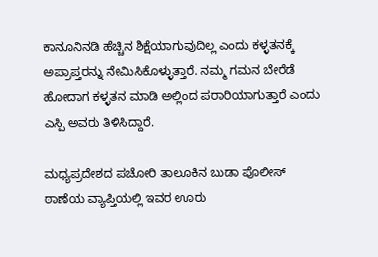ಕಾನೂನಿನಡಿ ಹೆಚ್ಚಿನ ಶಿಕ್ಷೆಯಾಗುವುದಿಲ್ಲ ಎಂದು ಕಳ್ಳತನಕ್ಕೆ ಅಪ್ರಾಪ್ತರನ್ನು ನೇಮಿಸಿಕೊಳ್ಳುತ್ತಾರೆ. ನಮ್ಮ ಗಮನ ಬೇರೆಡೆ ಹೋದಾಗ ಕಳ್ಳತನ ಮಾಡಿ ಅಲ್ಲಿಂದ ಪರಾರಿಯಾಗುತ್ತಾರೆ ಎಂದು ಎಸ್ಪಿ ಅವರು ತಿಳಿಸಿದ್ದಾರೆ.

ಮಧ್ಯಪ್ರದೇಶದ ಪಚೋರಿ ತಾಲೂಕಿನ ಬುಡಾ ಪೊಲೀಸ್ ಠಾಣೆಯ ವ್ಯಾಪ್ತಿಯಲ್ಲಿ ಇವರ ಊರು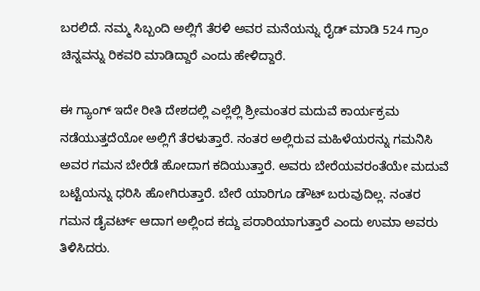ಬರಲಿದೆ. ನಮ್ಮ ಸಿಬ್ಬಂದಿ ಅಲ್ಲಿಗೆ ತೆರಳಿ ಅವರ ಮನೆಯನ್ನು ರೈಡ್ ಮಾಡಿ 524 ಗ್ರಾಂ ಚಿನ್ನವನ್ನು ರಿಕವರಿ ಮಾಡಿದ್ದಾರೆ ಎಂದು ಹೇಳಿದ್ದಾರೆ.

ಈ ಗ್ಯಾಂಗ್ ಇದೇ ರೀತಿ ದೇಶದಲ್ಲಿ ಎಲ್ಲೆಲ್ಲಿ ಶ್ರೀಮಂತರ ಮದುವೆ ಕಾರ್ಯಕ್ರಮ ನಡೆಯುತ್ತದೆಯೋ ಅಲ್ಲಿಗೆ ತೆರಳುತ್ತಾರೆ. ನಂತರ ಅಲ್ಲಿರುವ ಮಹಿಳೆಯರನ್ನು ಗಮನಿಸಿ ಅವರ ಗಮನ ಬೇರೆಡೆ ಹೋದಾಗ ಕದಿಯುತ್ತಾರೆ. ಅವರು ಬೇರೆಯವರಂತೆಯೇ ಮದುವೆ ಬಟ್ಟೆಯನ್ನು ಧರಿಸಿ ಹೋಗಿರುತ್ತಾರೆ. ಬೇರೆ ಯಾರಿಗೂ ಡೌಟ್ ಬರುವುದಿಲ್ಲ. ನಂತರ ಗಮನ ಡೈವರ್ಟ್ ಆದಾಗ ಅಲ್ಲಿಂದ ಕದ್ದು ಪರಾರಿಯಾಗುತ್ತಾರೆ ಎಂದು ಉಮಾ ಅವರು ತಿಳಿಸಿದರು.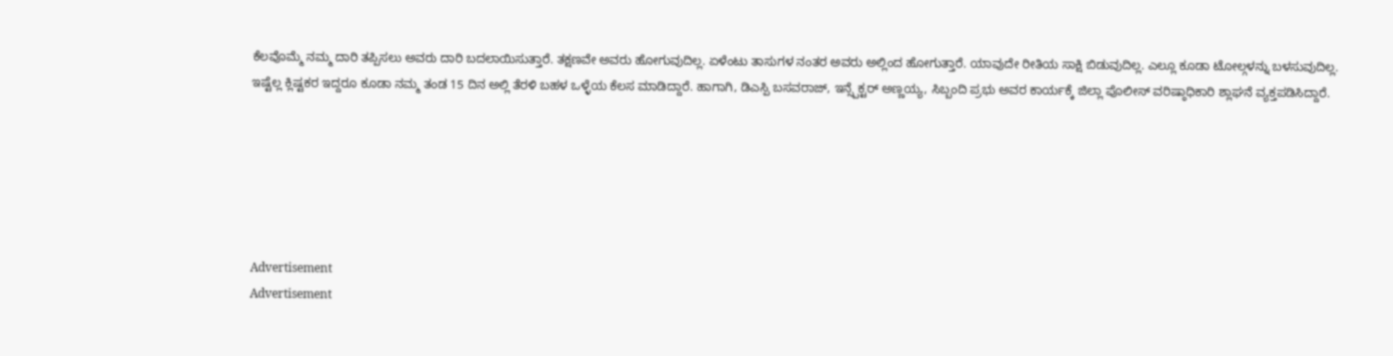ಕೆಲವೊಮ್ಮೆ ನಮ್ಮ ದಾರಿ ತಪ್ಪಿಸಲು ಅವರು ದಾರಿ ಬದಲಾಯಿಸುತ್ತಾರೆ. ತಕ್ಷಣವೇ ಅವರು ಹೋಗುವುದಿಲ್ಲ. ಏಳೆಂಟು ತಾಸುಗಳ ನಂತರ ಅವರು ಅಲ್ಲಿಂದ ಹೋಗುತ್ತಾರೆ. ಯಾವುದೇ ರೀತಿಯ ಸಾಕ್ಷಿ ಬಿಡುವುದಿಲ್ಲ. ಎಲ್ಲೂ ಕೂಡಾ ಟೋಲ್ಗಳನ್ನು ಬಳಸುವುದಿಲ್ಲ. ಇಷ್ಟೆಲ್ಲ ಕ್ಲಿಷ್ಟಕರ ಇದ್ದರೂ ಕೂಡಾ ನಮ್ಮ ತಂಡ 15 ದಿನ ಅಲ್ಲಿ ತೆರಳಿ ಬಹಳ ಒಳ್ಳೆಯ ಕೆಲಸ ಮಾಡಿದ್ದಾರೆ. ಹಾಗಾಗಿ, ಡಿಎಸ್ಪಿ ಬಸವರಾಜ್, ಇನ್ಸ್ಪೆಕ್ಟರ್ ಅಣ್ಣಯ್ಯ, ಸಿಬ್ಬಂದಿ ಪ್ರಭು ಅವರ ಕಾರ್ಯಕ್ಕೆ ಜಿಲ್ಲಾ ಪೊಲೀಸ್ ವರಿಷ್ಠಾಧಿಕಾರಿ ಶ್ಲಾಘನೆ ವ್ಯಕ್ತಪಡಿಸಿದ್ದಾರೆ.






Advertisement
Advertisement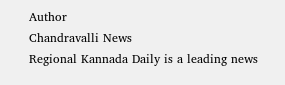Author
Chandravalli News
Regional Kannada Daily is a leading news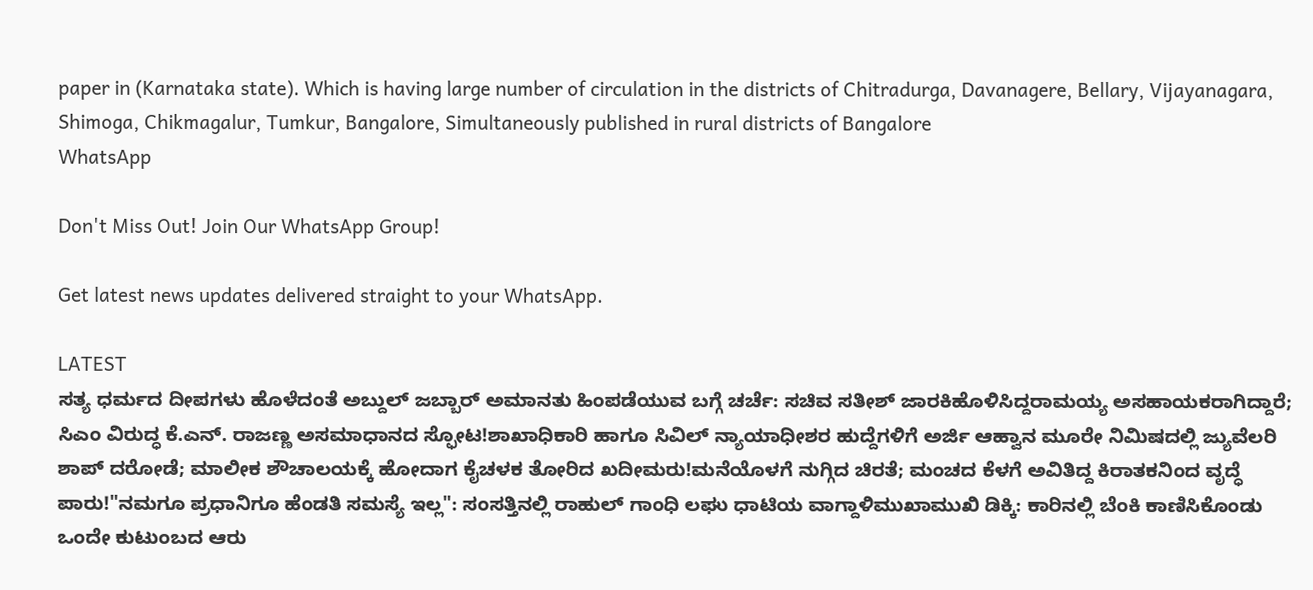paper in (Karnataka state). Which is having large number of circulation in the districts of Chitradurga, Davanagere, Bellary, Vijayanagara, Shimoga, Chikmagalur, Tumkur, Bangalore, Simultaneously published in rural districts of Bangalore
WhatsApp

Don't Miss Out! Join Our WhatsApp Group!

Get latest news updates delivered straight to your WhatsApp.

LATEST
ಸತ್ಯ ಧರ್ಮದ ದೀಪಗಳು ಹೊಳೆದಂತೆ ಅಬ್ದುಲ್ ಜಬ್ಬಾರ್ ಅಮಾನತು ಹಿಂಪಡೆಯುವ ಬಗ್ಗೆ ಚರ್ಚೆ: ಸಚಿವ ಸತೀಶ್ ಜಾರಕಿಹೊಳಿಸಿದ್ದರಾಮಯ್ಯ ಅಸಹಾಯಕರಾಗಿದ್ದಾರೆ; ಸಿಎಂ ವಿರುದ್ಧ ಕೆ.ಎನ್. ರಾಜಣ್ಣ ಅಸಮಾಧಾನದ ಸ್ಫೋಟ!ಶಾಖಾಧಿಕಾರಿ ಹಾಗೂ ಸಿವಿಲ್ ನ್ಯಾಯಾಧೀಶರ ಹುದ್ದೆಗಳಿಗೆ ಅರ್ಜಿ ಆಹ್ವಾನ ಮೂರೇ ನಿಮಿಷದಲ್ಲಿ ಜ್ಯುವೆಲರಿ ಶಾಪ್ ದರೋಡೆ; ಮಾಲೀಕ ಶೌಚಾಲಯಕ್ಕೆ ಹೋದಾಗ ಕೈಚಳಕ ತೋರಿದ ಖದೀಮರು!ಮನೆಯೊಳಗೆ ನುಗ್ಗಿದ ಚಿರತೆ; ಮಂಚದ ಕೆಳಗೆ ಅವಿತಿದ್ದ ಕಿರಾತಕನಿಂದ ವೃದ್ಧೆ ಪಾರು!"ನಮಗೂ ಪ್ರಧಾನಿಗೂ ಹೆಂಡತಿ ಸಮಸ್ಯೆ ಇಲ್ಲ": ಸಂಸತ್ತಿನಲ್ಲಿ ರಾಹುಲ್ ಗಾಂಧಿ ಲಘು ಧಾಟಿಯ ವಾಗ್ದಾಳಿಮುಖಾಮುಖಿ ಡಿಕ್ಕಿ: ಕಾರಿನಲ್ಲಿ ಬೆಂಕಿ ಕಾಣಿಸಿಕೊಂಡು ಒಂದೇ ಕುಟುಂಬದ ಆರು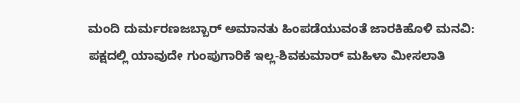ಮಂದಿ ದುರ್ಮರಣಜಬ್ಬಾರ್ ಅಮಾನತು ಹಿಂಪಡೆಯುವಂತೆ ಜಾರಕಿಹೊಳಿ ಮನವಿ: ಪಕ್ಷದಲ್ಲಿ ಯಾವುದೇ ಗುಂಪುಗಾರಿಕೆ ಇಲ್ಲ-ಶಿವಕುಮಾರ್ ಮಹಿಳಾ ಮೀಸಲಾತಿ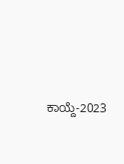ಕಾಯ್ದೆ-2023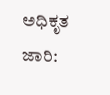ಅಧಿಕೃತ ಜಾರಿ: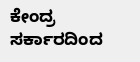ಕೇಂದ್ರ ಸರ್ಕಾರದಿಂದ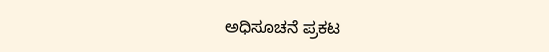ಅಧಿಸೂಚನೆ ಪ್ರಕಟ